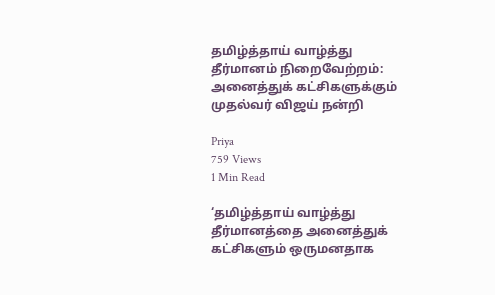தமிழ்த்தாய் வாழ்த்து தீர்மானம் நிறைவேற்றம்: அனைத்துக் கட்சிகளுக்கும் முதல்வர் விஜய் நன்றி

Priya
759 Views
1 Min Read

‘தமிழ்த்தாய் வாழ்த்து தீர்மானத்தை அனைத்துக் கட்சிகளும் ஒருமனதாக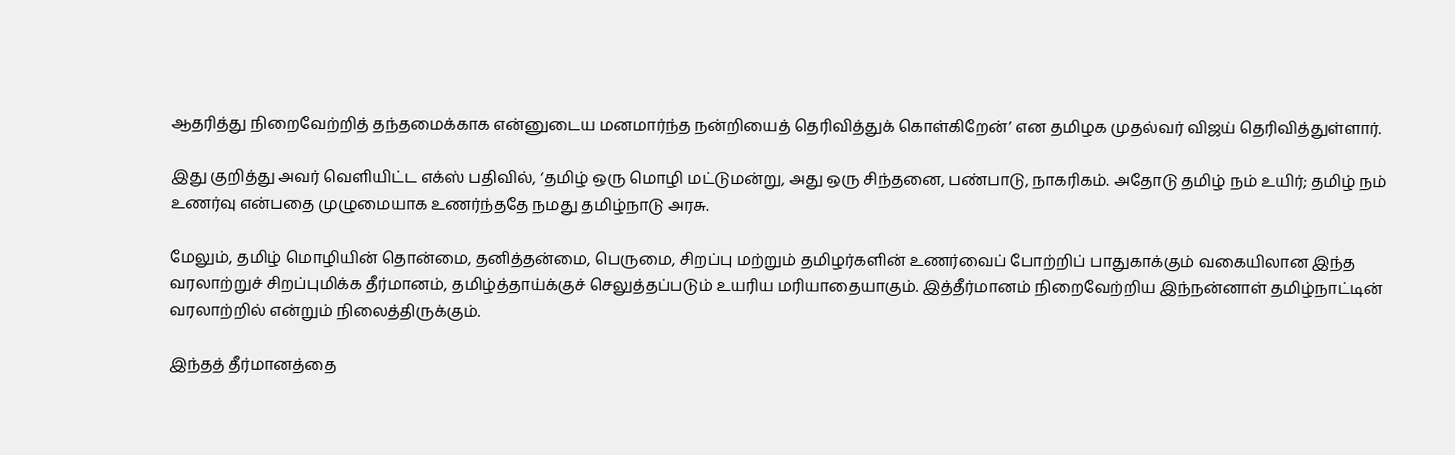ஆதரித்து நிறைவேற்றித் தந்தமைக்காக என்னுடைய மனமார்ந்த நன்றியைத் தெரிவித்துக் கொள்கிறேன்’ என தமிழக முதல்வர் விஜய் தெரிவித்துள்ளார்.

இது குறித்து அவர் வெளியிட்ட எக்ஸ் பதிவில், ‘தமிழ் ஒரு மொழி மட்டுமன்று, அது ஒரு சிந்தனை, பண்பாடு, நாகரிகம். அதோடு தமிழ் நம் உயிர்; தமிழ் நம் உணர்வு என்பதை முழுமையாக உணர்ந்ததே நமது தமிழ்நாடு அரசு.

மேலும், தமிழ் மொழியின் தொன்மை, தனித்தன்மை, பெருமை, சிறப்பு மற்றும் தமிழர்களின் உணர்வைப் போற்றிப் பாதுகாக்கும் வகையிலான இந்த வரலாற்றுச் சிறப்புமிக்க தீர்மானம், தமிழ்த்தாய்க்குச் செலுத்தப்படும் உயரிய மரியாதையாகும். இத்தீர்மானம் நிறைவேற்றிய இந்நன்னாள் தமிழ்நாட்டின் வரலாற்றில் என்றும் நிலைத்திருக்கும்.

இந்தத் தீர்மானத்தை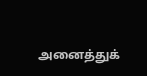அனைத்துக்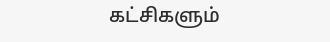கட்சிகளும்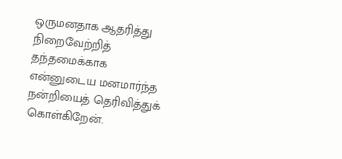ஒருமனதாக ஆதரித்து நிறைவேற்றித் தந்தமைக்காக என்னுடைய மனமார்ந்த நன்றியைத் தெரிவித்துக் கொள்கிறேன்.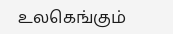உலகெங்கும்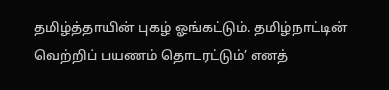தமிழ்த்தாயின் புகழ் ஓங்கட்டும். தமிழ்நாட்டின் வெற்றிப் பயணம் தொடரட்டும்’ எனத்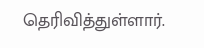தெரிவித்துள்ளார்.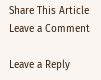Share This Article
Leave a Comment

Leave a Reply